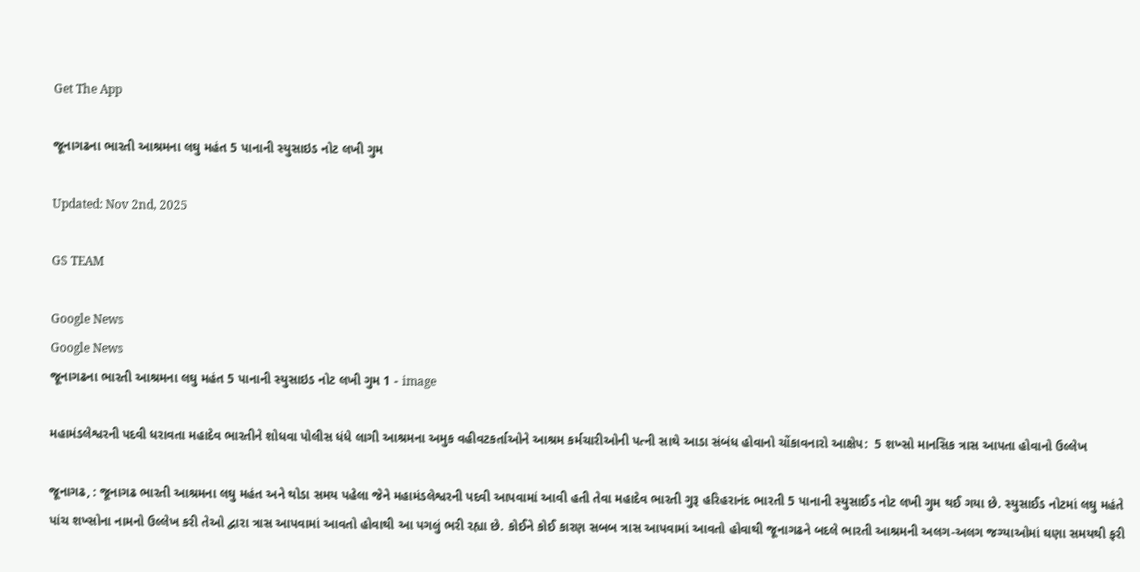Get The App

જૂનાગઢના ભારતી આશ્રમના લઘુ મહંત 5 પાનાની સ્યુસાઇડ નોટ લખી ગુમ

Updated: Nov 2nd, 2025

GS TEAM

Google News
Google News
જૂનાગઢના ભારતી આશ્રમના લઘુ મહંત 5 પાનાની સ્યુસાઇડ નોટ લખી ગુમ 1 - image

મહામંડલેશ્વરની પદવી ધરાવતા મહાદેવ ભારતીને શોધવા પોલીસ ધંધે લાગી આશ્રમના અમુક વહીવટકર્તાઓને આશ્રમ કર્મચારીઓની પત્ની સાથે આડા સંબંધ હોવાનો ચોંકાવનારો આક્ષેપ:  5 શખ્સો માનસિક ત્રાસ આપતા હોવાનો ઉલ્લેખ

જૂનાગઢ, : જૂનાગઢ ભારતી આશ્રમના લઘુ મહંત અને થોડા સમય પહેલા જેને મહામંડલેશ્વરની પદવી આપવામાં આવી હતી તેવા મહાદેવ ભારતી ગુરૂ હરિહરાનંદ ભારતી 5 પાનાની સ્યુસાઈડ નોટ લખી ગુમ થઈ ગયા છે. સ્યુસાઈડ નોટમાં લઘુ મહંતે પાંચ શખ્સોના નામનો ઉલ્લેખ કરી તેઓ દ્વારા ત્રાસ આપવામાં આવતો હોવાથી આ પગલું ભરી રહ્યા છે. કોઈને કોઈ કારણ સબબ ત્રાસ આપવામાં આવતો હોવાથી જૂનાગઢને બદલે ભારતી આશ્રમની અલગ-અલગ જગ્યાઓમાં ઘણા સમયથી ફરી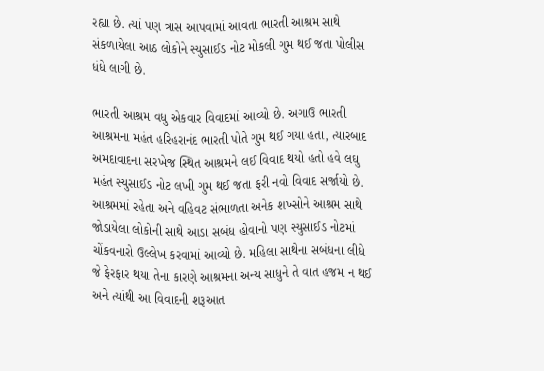રહ્યા છે. ત્યાં પણ ત્રાસ આપવામાં આવતા ભારતી આશ્રમ સાથે સંકળાયેલા આઠ લોકોને સ્યુસાઈડ નોટ મોકલી ગુમ થઈ જતા પોલીસ ધંધે લાગી છે.

ભારતી આશ્રમ વધુ એકવાર વિવાદમાં આવ્યો છે. અગાઉ ભારતી આશ્રમના મહંત હરિહરાનંદ ભારતી પોતે ગુમ થઈ ગયા હતા, ત્યારબાદ અમદાવાદના સરખેજ સ્થિત આશ્રમને લઈ વિવાદ થયો હતો હવે લઘુ મહંત સ્યુસાઈડ નોટ લખી ગુમ થઈ જતા ફરી નવો વિવાદ સર્જાયો છે. આશ્રમમાં રહેતા અને વહિવટ સંભાળતા અનેક શખ્સોને આશ્રમ સાથે જોડાયેલા લોકોની સાથે આડા સબંધ હોવાનો પણ સ્યુસાઈડ નોટમાં ચોંકવનારો ઉલ્લેખ કરવામાં આવ્યો છે. મહિલા સાથેના સબંધના લીધે જે ફેરફાર થયા તેના કારણે આશ્રમના અન્ય સાધુને તે વાત હજમ ન થઈ અને ત્યાંથી આ વિવાદની શરૂઆત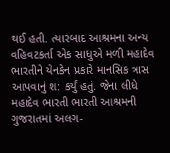થઈ હતી. ત્યારબાદ આશ્રમના અન્ય વહિવટકર્તા એક સાધુએ મળી મહાદેવ ભારતીને યેનકેન પ્રકારે માનસિક ત્રાસ આપવાનું શ: કર્યું હતું. જેના લીધે મહાદેવ ભારતી ભારતી આશ્રમની ગુજરાતમાં અલગ-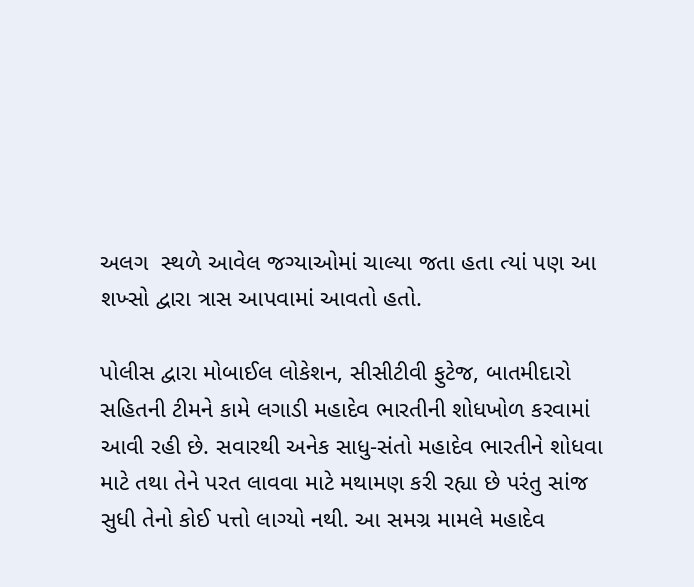અલગ  સ્થળે આવેલ જગ્યાઓમાં ચાલ્યા જતા હતા ત્યાં પણ આ શખ્સો દ્વારા ત્રાસ આપવામાં આવતો હતો.

પોલીસ દ્વારા મોબાઈલ લોકેશન, સીસીટીવી ફુટેજ, બાતમીદારો સહિતની ટીમને કામે લગાડી મહાદેવ ભારતીની શોધખોળ કરવામાં આવી રહી છે. સવારથી અનેક સાધુ-સંતો મહાદેવ ભારતીને શોધવા માટે તથા તેને પરત લાવવા માટે મથામણ કરી રહ્યા છે પરંતુ સાંજ સુધી તેનો કોઈ પત્તો લાગ્યો નથી. આ સમગ્ર મામલે મહાદેવ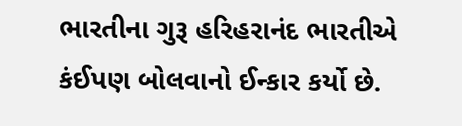ભારતીના ગુરૂ હરિહરાનંદ ભારતીએ કંઈપણ બોલવાનો ઈન્કાર કર્યો છે.